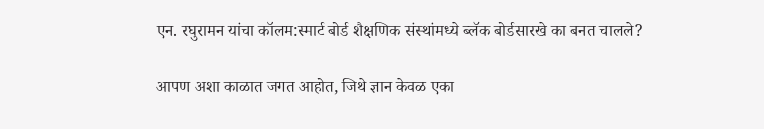एन. रघुरामन यांचा कॉलम:स्मार्ट बोर्ड शैक्षणिक संस्थांमध्ये ब्लॅक बोर्डसारखे का बनत चालले?

आपण अशा काळात जगत आहोत, जिथे ज्ञान केवळ एका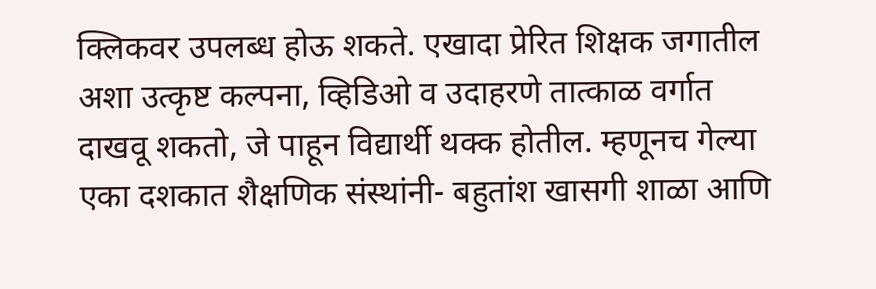क्लिकवर उपलब्ध होऊ शकते. एखादा प्रेरित शिक्षक जगातील अशा उत्कृष्ट कल्पना, व्हिडिओ व उदाहरणे तात्काळ वर्गात दाखवू शकतो, जे पाहून विद्यार्थी थक्क होतील. म्हणूनच गेल्या एका दशकात शैक्षणिक संस्थांनी- बहुतांश खासगी शाळा आणि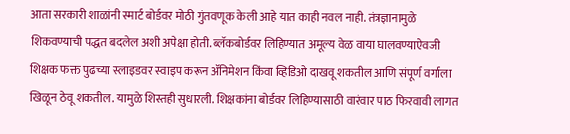आता सरकारी शाळांनी स्मार्ट बोर्डवर मोठी गुंतवणूक केली आहे यात काही नवल नाही. तंत्रज्ञानामुळे शिकवण्याची पद्धत बदलेल अशी अपेक्षा होती. ब्लॅकबोर्डवर लिहिण्यात अमूल्य वेळ वाया घालवण्याऐवजी शिक्षक फक्त पुढच्या स्लाइडवर स्वाइप करून ॲनिमेशन किंवा व्हिडिओ दाखवू शकतील आणि संपूर्ण वर्गाला खिळून ठेवू शकतील. यामुळे शिस्तही सुधारली. शिक्षकांना बोर्डवर लिहिण्यासाठी वारंवार पाठ फिरवावी लागत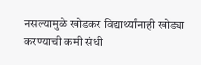नसल्यामुळे खोडकर विद्यार्थ्यांनाही खोड्या करण्याची कमी संधी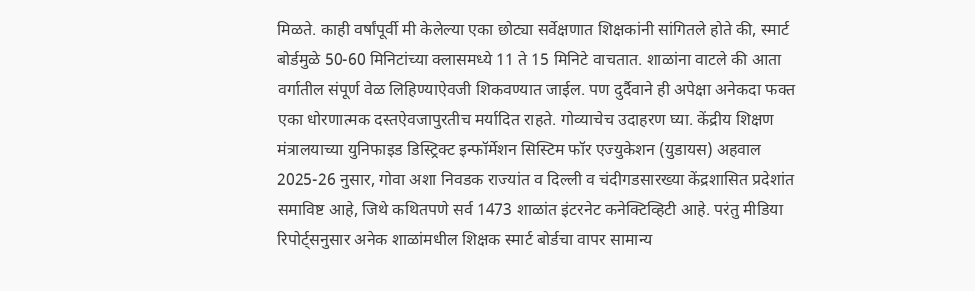मिळते. काही वर्षांपूर्वी मी केलेल्या एका छोट्या सर्वेक्षणात शिक्षकांनी सांगितले होते की, स्मार्ट बोर्डमुळे 50-60 मिनिटांच्या क्लासमध्ये 11 ते 15 मिनिटे वाचतात. शाळांना वाटले की आता वर्गातील संपूर्ण वेळ लिहिण्याऐवजी शिकवण्यात जाईल. पण दुर्दैवाने ही अपेक्षा अनेकदा फक्त एका धोरणात्मक दस्तऐवजापुरतीच मर्यादित राहते. गोव्याचेच उदाहरण घ्या. केंद्रीय शिक्षण मंत्रालयाच्या युनिफाइड डिस्ट्रिक्ट इन्फॉर्मेशन सिस्टिम फॉर एज्युकेशन (युडायस) अहवाल 2025-26 नुसार, गोवा अशा निवडक राज्यांत व दिल्ली व चंदीगडसारख्या केंद्रशासित प्रदेशांत समाविष्ट आहे, जिथे कथितपणे सर्व 1473 शाळांत इंटरनेट कनेक्टिव्हिटी आहे. परंतु मीडिया रिपोर्ट्सनुसार अनेक शाळांमधील शिक्षक स्मार्ट बोर्डचा वापर सामान्य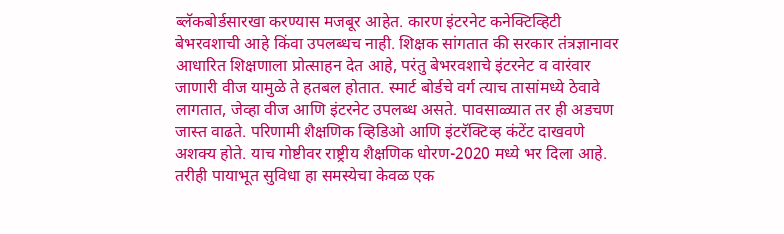ब्लॅकबोर्डसारखा करण्यास मजबूर आहेत. कारण इंटरनेट कनेक्टिव्हिटी बेभरवशाची आहे किंवा उपलब्धच नाही. शिक्षक सांगतात की सरकार तंत्रज्ञानावर आधारित शिक्षणाला प्रोत्साहन देत आहे, परंतु बेभरवशाचे इंटरनेट व वारंवार जाणारी वीज यामुळे ते हतबल होतात. स्मार्ट बोर्डचे वर्ग त्याच तासांमध्ये ठेवावे लागतात, जेव्हा वीज आणि इंटरनेट उपलब्ध असते. पावसाळ्यात तर ही अडचण जास्त वाढते. परिणामी शैक्षणिक व्हिडिओ आणि इंटरॅक्टिव्ह कंटेंट दाखवणे अशक्य होते. याच गोष्टीवर राष्ट्रीय शैक्षणिक धोरण-2020 मध्ये भर दिला आहे. तरीही पायाभूत सुविधा हा समस्येचा केवळ एक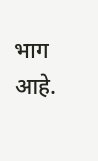भाग आहे.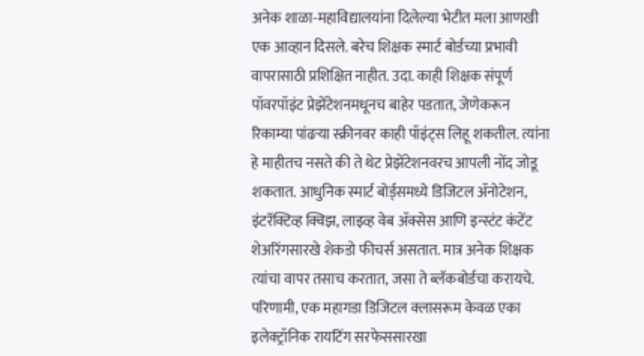अनेक शाळा-महाविद्यालयांना दिलेल्या भेटीत मला आणखी एक आव्हान दिसले. बरेच शिक्षक स्मार्ट बोर्डच्या प्रभावी वापरासाठी प्रशिक्षित नाहीत. उदा. काही शिक्षक संपूर्ण पॉवरपॉइंट प्रेझेंटेशनमधूनच बाहेर पडतात, जेणेकरून रिकाम्या पांढऱ्या स्क्रीनवर काही पॉइंट्स लिहू शकतील. त्यांना हे माहीतच नसते की ते थेट प्रेझेंटेशनवरच आपली नोंद जोडू शकतात. आधुनिक स्मार्ट बोर्ड्समध्ये डिजिटल ॲनोटेशन, इंटरॅक्टिव्ह क्विझ, लाइव्ह वेब ॲक्सेस आणि इन्स्टंट कंटेंट शेअरिंगसारखे शेकडो फीचर्स असतात. मात्र अनेक शिक्षक त्यांचा वापर तसाच करतात, जसा ते ब्लॅकबोर्डचा करायचे. परिणामी, एक महागडा डिजिटल क्लासरूम केवळ एका इलेक्ट्रॉनिक रायटिंग सरफेससारखा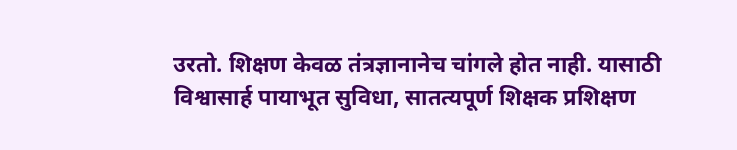उरतो. शिक्षण केवळ तंत्रज्ञानानेच चांगले होत नाही. यासाठी विश्वासार्ह पायाभूत सुविधा, सातत्यपूर्ण शिक्षक प्रशिक्षण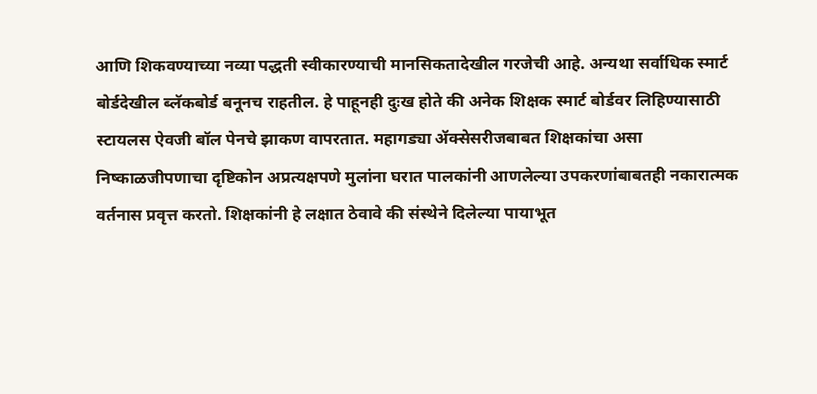आणि शिकवण्याच्या नव्या पद्धती स्वीकारण्याची मानसिकतादेखील गरजेची आहे. अन्यथा सर्वाधिक स्मार्ट बोर्डदेखील ब्लॅकबोर्ड बनूनच राहतील. हे पाहूनही दुःख होते की अनेक शिक्षक स्मार्ट बोर्डवर लिहिण्यासाठी स्टायलस ऐवजी बॉल पेनचे झाकण वापरतात. महागड्या ॲक्सेसरीजबाबत शिक्षकांचा असा निष्काळजीपणाचा दृष्टिकोन अप्रत्यक्षपणे मुलांना घरात पालकांनी आणलेल्या उपकरणांबाबतही नकारात्मक वर्तनास प्रवृत्त करतो. शिक्षकांनी हे लक्षात ठेवावे की संस्थेने दिलेल्या पायाभूत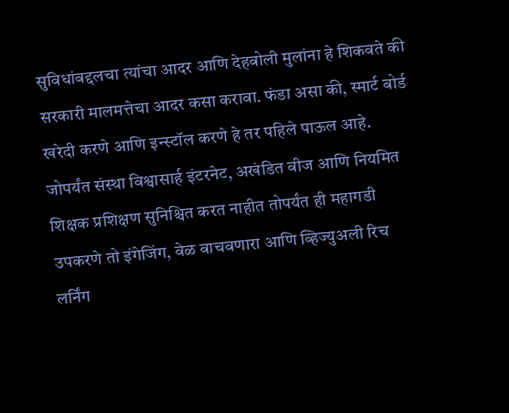सुविधांबद्दलचा त्यांचा आदर आणि देहबोली मुलांना हे शिकवते की सरकारी मालमत्तेचा आदर कसा करावा. फंडा असा की, स्मार्ट बोर्ड खरेदी करणे आणि इन्स्टॉल करणे हे तर पहिले पाऊल आहे. जोपर्यंत संस्था विश्वासार्ह इंटरनेट, अखंडित वीज आणि नियमित शिक्षक प्रशिक्षण सुनिश्चित करत नाहीत तोपर्यंत ही महागडी उपकरणे तो इंगेजिंग, वेळ वाचवणारा आणि व्हिज्युअली रिच लर्निंग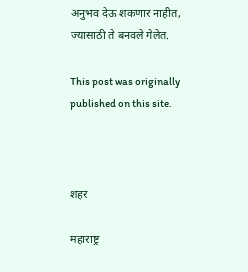अनुभव देऊ शकणार नाहीत, ज्यासाठी ते बनवले गेलेत.

This post was originally published on this site.



शहर

महाराष्ट्र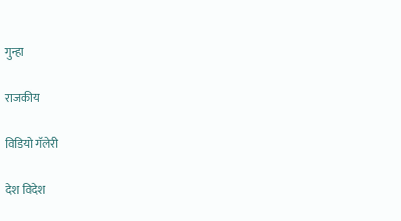गुन्हा

राजकीय

विडियो गॅलेरी

देश विदेश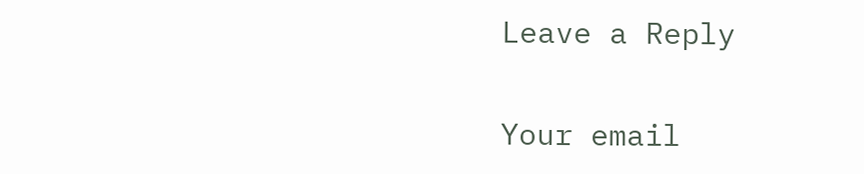Leave a Reply

Your email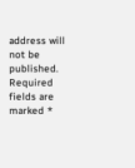address will not be published. Required fields are marked *